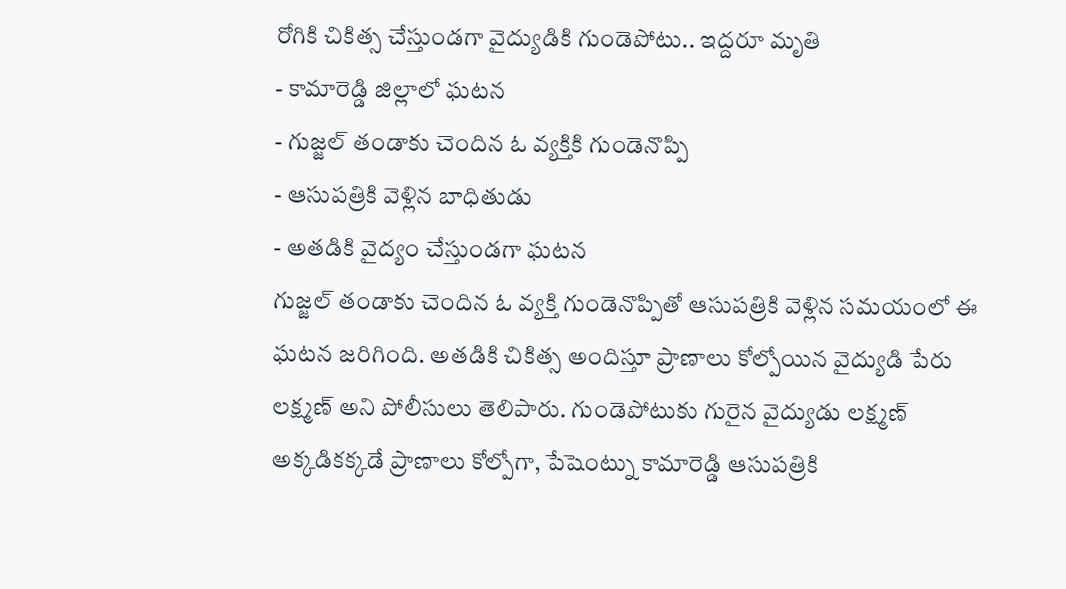రోగికి చికిత్స చేస్తుండగా వైద్యుడికి గుండెపోటు.. ఇద్దరూ మృతి
- కామారెడ్డి జిల్లాలో ఘటన
- గుజ్జల్ తండాకు చెందిన ఓ వ్యక్తికి గుండెనొప్పి
- ఆసుపత్రికి వెళ్లిన బాధితుడు
- అతడికి వైద్యం చేస్తుండగా ఘటన
గుజ్జల్ తండాకు చెందిన ఓ వ్యక్తి గుండెనొప్పితో ఆసుపత్రికి వెళ్లిన సమయంలో ఈ ఘటన జరిగింది. అతడికి చికిత్స అందిస్తూ ప్రాణాలు కోల్పోయిన వైద్యుడి పేరు లక్ష్మణ్ అని పోలీసులు తెలిపారు. గుండెపోటుకు గురైన వైద్యుడు లక్ష్మణ్ అక్కడికక్కడే ప్రాణాలు కోల్పోగా, పేషెంట్ను కామారెడ్డి ఆసుపత్రికి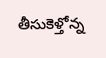తీసుకెళ్తోన్న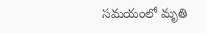సమయంలో మృతి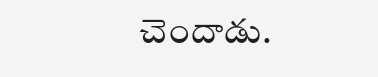చెందాడు.